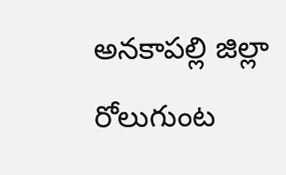అనకాపల్లి జిల్లా రోలుగుంట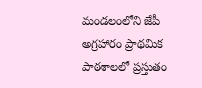మండలంలోని జేపీ అగ్రహారం ప్రాథమిక పాఠశాలలో ప్రస్తుతం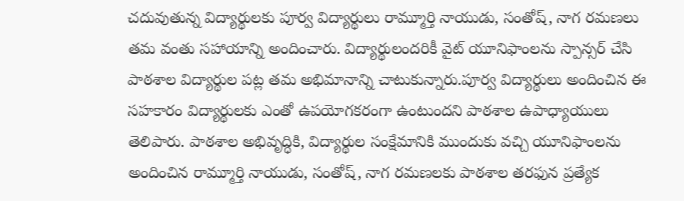చదువుతున్న విద్యార్థులకు పూర్వ విద్యార్థులు రామ్మూర్తి నాయుడు, సంతోష్, నాగ రమణలు తమ వంతు సహాయాన్ని అందించారు. విద్యార్థులందరికీ వైట్ యూనిఫాంలను స్పాన్సర్ చేసి పాఠశాల విద్యార్థుల పట్ల తమ అభిమానాన్ని చాటుకున్నారు.పూర్వ విద్యార్థులు అందించిన ఈ సహకారం విద్యార్థులకు ఎంతో ఉపయోగకరంగా ఉంటుందని పాఠశాల ఉపాధ్యాయులు తెలిపారు. పాఠశాల అభివృద్ధికి, విద్యార్థుల సంక్షేమానికి ముందుకు వచ్చి యూనిఫాంలను అందించిన రామ్మూర్తి నాయుడు, సంతోష్, నాగ రమణలకు పాఠశాల తరఫున ప్రత్యేక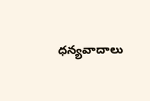ధన్యవాదాలు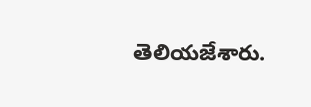తెలియజేశారు.